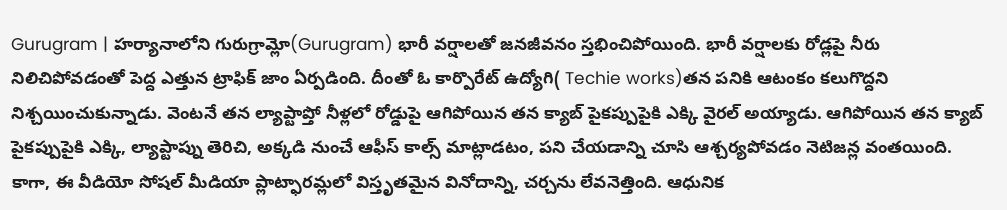Gurugram | హర్యానాలోని గురుగ్రామ్లో(Gurugram) భారీ వర్షాలతో జనజీవనం స్తభించిపోయింది. భారీ వర్షాలకు రోడ్లపై నీరు నిలిచిపోవడంతో పెద్ద ఎత్తున ట్రాఫిక్ జాం ఏర్పడింది. దీంతో ఓ కార్పొరేట్ ఉద్యోగి( Techie works)తన పనికి ఆటంకం కలుగొద్దని నిశ్చయించుకున్నాడు. వెంటనే తన ల్యాప్టాప్తో నీళ్లలో రోడ్డుపై ఆగిపోయిన తన క్యాబ్ పైకప్పుపైకి ఎక్కి వైరల్ అయ్యాడు. ఆగిపోయిన తన క్యాబ్ పైకప్పుపైకి ఎక్కి, ల్యాప్టాప్ను తెరిచి, అక్కడి నుంచే ఆఫీస్ కాల్స్ మాట్లాడటం, పని చేయడాన్ని చూసి ఆశ్చర్యపోవడం నెటిజన్ల వంతయింది. కాగా, ఈ వీడియో సోషల్ మీడియా ప్లాట్ఫారమ్లలో విస్తృతమైన వినోదాన్ని, చర్చను లేవనెత్తింది. ఆధునిక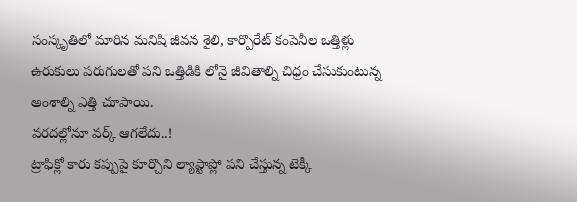సంస్కృతిలో మారిన మనిషి జీవన శైలి, కార్పొరేట్ కంపెనీల ఒత్తిళ్లు ఉరుకులు పరుగులతో పని ఒత్తిడికి లోనై జీవితాల్ని చిధ్రం చేసుకుంటున్న అంశాల్ని ఎత్తి చూపాయి.
వరదల్లోనూ వర్క్ ఆగలేదు..!
ట్రాఫిక్లో కారు కప్పుపై కూర్చొని ల్యాప్టాప్లో పని చేస్తున్న టెక్కీ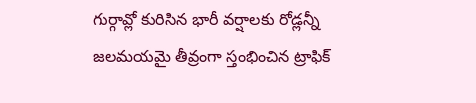గుర్గావ్లో కురిసిన భారీ వర్షాలకు రోడ్లన్నీ జలమయమై తీవ్రంగా స్తంభించిన ట్రాఫిక్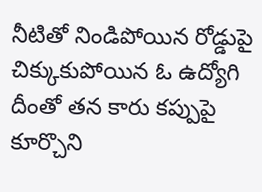నీటితో నిండిపోయిన రోడ్డుపై చిక్కుకుపోయిన ఓ ఉద్యోగి
దీంతో తన కారు కప్పుపై కూర్చొని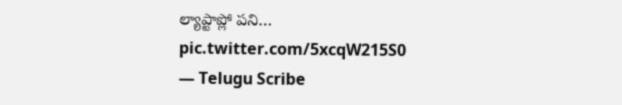ల్యాప్టాప్లో పని… pic.twitter.com/5xcqW215S0
— Telugu Scribe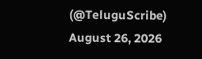(@TeluguScribe) August 26, 2026